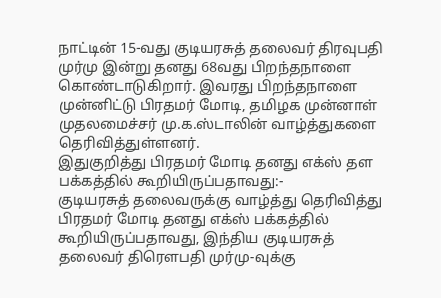நாட்டின் 15-வது குடியரசுத் தலைவர் திரவுபதி முர்மு இன்று தனது 68வது பிறந்தநாளை கொண்டாடுகிறார். இவரது பிறந்தநாளை முன்னிட்டு பிரதமர் மோடி, தமிழக முன்னாள் முதலமைச்சர் மு.க.ஸ்டாலின் வாழ்த்துகளை தெரிவித்துள்ளனர்.
இதுகுறித்து பிரதமர் மோடி தனது எக்ஸ் தள பக்கத்தில் கூறியிருப்பதாவது:-
குடியரசுத் தலைவருக்கு வாழ்த்து தெரிவித்து பிரதமர் மோடி தனது எக்ஸ் பக்கத்தில் கூறியிருப்பதாவது, இந்திய குடியரசுத் தலைவர் திரௌபதி முர்மு-வுக்கு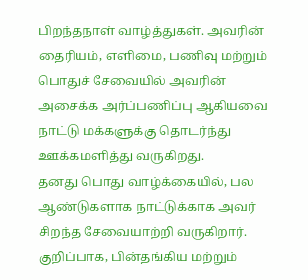பிறந்தநாள் வாழ்த்துகள். அவரின் தைரியம், எளிமை, பணிவு மற்றும் பொதுச் சேவையில் அவரின் அசைக்க அர்ப்பணிப்பு ஆகியவை நாட்டு மக்களுக்கு தொடர்ந்து ஊக்கமளித்து வருகிறது.
தனது பொது வாழ்க்கையில், பல ஆண்டுகளாக நாட்டுக்காக அவர் சிறந்த சேவையாற்றி வருகிறார். குறிப்பாக, பின்தங்கிய மற்றும்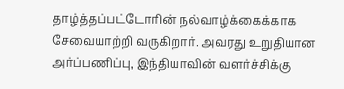தாழ்த்தப்பட்டோரின் நல்வாழ்க்கைக்காக சேவையாற்றி வருகிறார். அவரது உறுதியான அர்ப்பணிப்பு, இந்தியாவின் வளர்ச்சிக்கு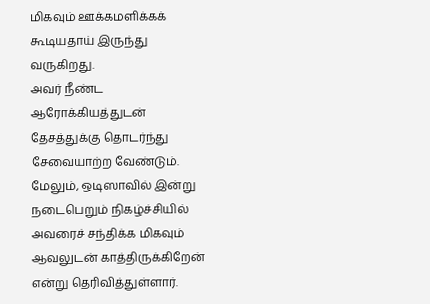மிகவும் ஊக்கமளிக்கக் கூடியதாய் இருந்து வருகிறது.
அவர் நீண்ட ஆரோக்கியத்துடன் தேசத்துக்கு தொடர்ந்து சேவையாற்ற வேண்டும். மேலும், ஒடிஸாவில் இன்று நடைபெறும் நிகழ்ச்சியில் அவரைச் சந்திக்க மிகவும் ஆவலுடன் காத்திருக்கிறேன் என்று தெரிவித்துள்ளார்.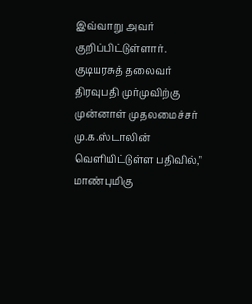இவ்வாறு அவர் குறிப்பிட்டுள்ளார்.
குடியரசுத் தலைவர் திரவுபதி முர்முவிற்கு முன்னாள் முதலமைச்சர் மு.க.ஸ்டாலின் வெளியிட்டுள்ள பதிவில்," மாண்புமிகு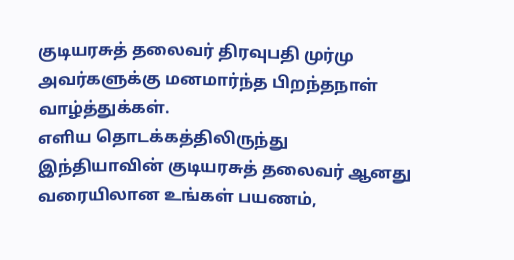குடியரசுத் தலைவர் திரவுபதி முர்மு அவர்களுக்கு மனமார்ந்த பிறந்தநாள் வாழ்த்துக்கள்.
எளிய தொடக்கத்திலிருந்து இந்தியாவின் குடியரசுத் தலைவர் ஆனது வரையிலான உங்கள் பயணம்,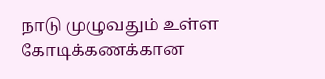நாடு முழுவதும் உள்ள கோடிக்கணக்கான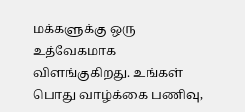மக்களுக்கு ஒரு உத்வேகமாக விளங்குகிறது. உங்கள் பொது வாழ்க்கை பணிவு,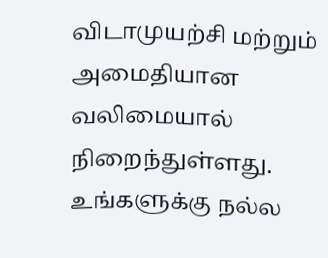விடாமுயற்சி மற்றும் அமைதியான வலிமையால் நிறைந்துள்ளது.
உங்களுக்கு நல்ல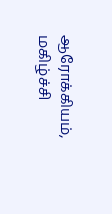ஆரோக்கியம், மகிழ்ச்சி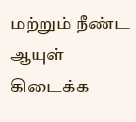மற்றும் நீண்ட ஆயுள் கிடைக்க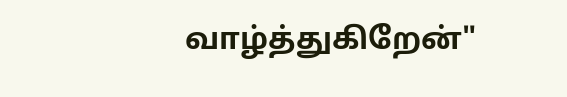வாழ்த்துகிறேன்"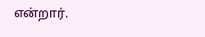என்றார்.